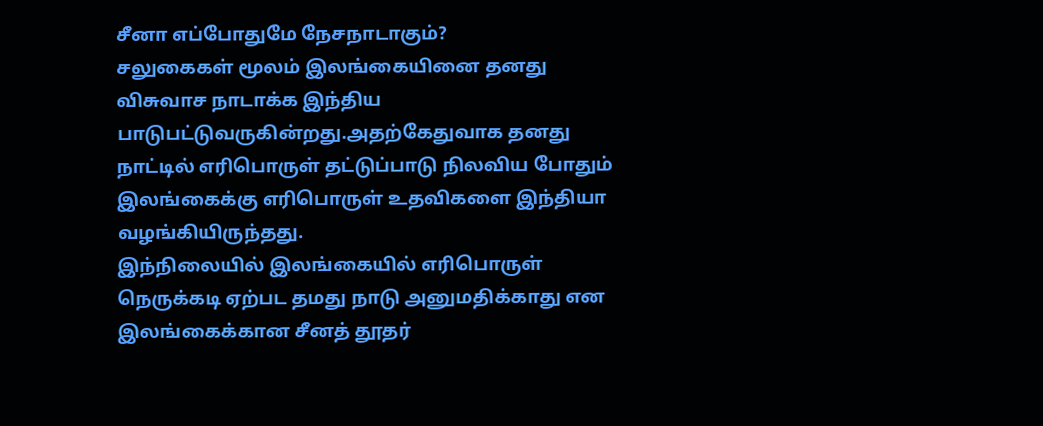சீனா எப்போதுமே நேசநாடாகும்?
சலுகைகள் மூலம் இலங்கையினை தனது விசுவாச நாடாக்க இந்திய பாடுபட்டுவருகின்றது.அதற்கேதுவாக தனது நாட்டில் எரிபொருள் தட்டுப்பாடு நிலவிய போதும் இலங்கைக்கு எரிபொருள் உதவிகளை இந்தியா வழங்கியிருந்தது.
இந்நிலையில் இலங்கையில் எரிபொருள் நெருக்கடி ஏற்பட தமது நாடு அனுமதிக்காது என இலங்கைக்கான சீனத் தூதர்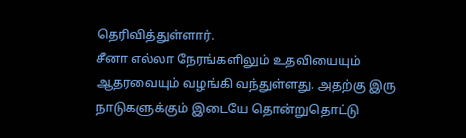தெரிவித்துள்ளார்.
சீனா எல்லா நேரங்களிலும் உதவியையும் ஆதரவையும் வழங்கி வந்துள்ளது. அதற்கு இரு நாடுகளுக்கும் இடையே தொன்றுதொட்டு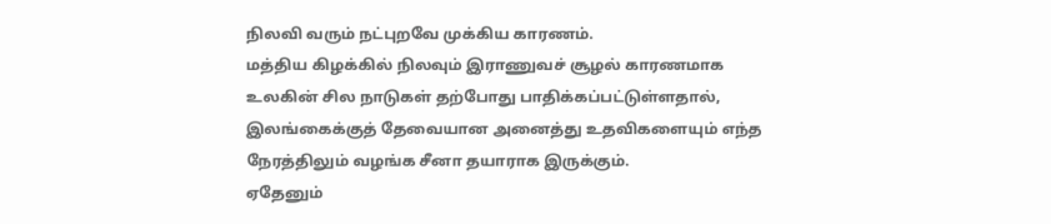நிலவி வரும் நட்புறவே முக்கிய காரணம்.
மத்திய கிழக்கில் நிலவும் இராணுவச் சூழல் காரணமாக உலகின் சில நாடுகள் தற்போது பாதிக்கப்பட்டுள்ளதால், இலங்கைக்குத் தேவையான அனைத்து உதவிகளையும் எந்த நேரத்திலும் வழங்க சீனா தயாராக இருக்கும்.
ஏதேனும்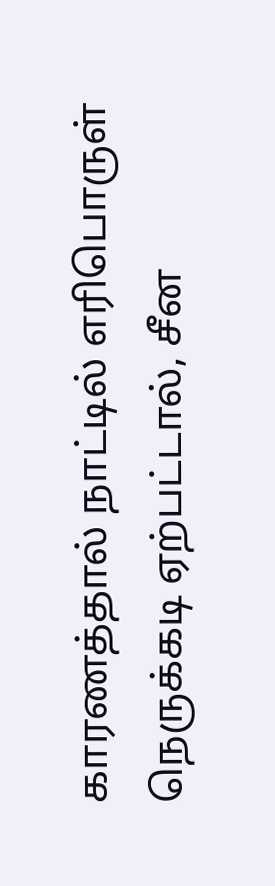காரணத்தால் நாட்டில் எரிபொருள் நெருக்கடி ஏற்பட்டால், சீன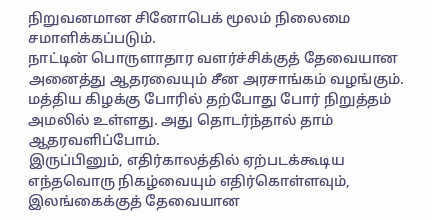நிறுவனமான சினோபெக் மூலம் நிலைமை சமாளிக்கப்படும்.
நாட்டின் பொருளாதார வளர்ச்சிக்குத் தேவையான அனைத்து ஆதரவையும் சீன அரசாங்கம் வழங்கும். மத்திய கிழக்கு போரில் தற்போது போர் நிறுத்தம் அமலில் உள்ளது. அது தொடர்ந்தால் தாம் ஆதரவளிப்போம்.
இருப்பினும், எதிர்காலத்தில் ஏற்படக்கூடிய எந்தவொரு நிகழ்வையும் எதிர்கொள்ளவும், இலங்கைக்குத் தேவையான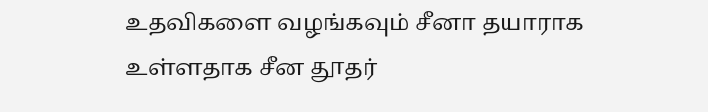உதவிகளை வழங்கவும் சீனா தயாராக உள்ளதாக சீன தூதர்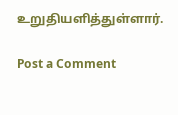உறுதியளித்துள்ளார்.

Post a Comment